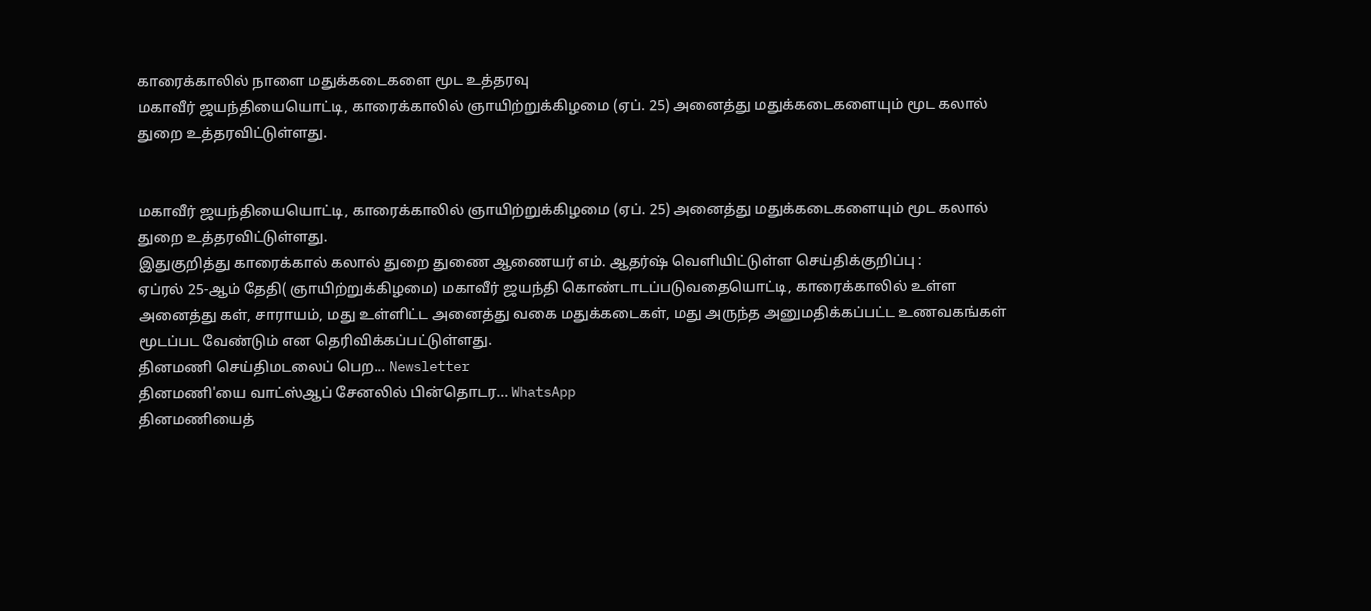காரைக்காலில் நாளை மதுக்கடைகளை மூட உத்தரவு
மகாவீர் ஜயந்தியையொட்டி, காரைக்காலில் ஞாயிற்றுக்கிழமை (ஏப். 25) அனைத்து மதுக்கடைகளையும் மூட கலால் துறை உத்தரவிட்டுள்ளது.


மகாவீர் ஜயந்தியையொட்டி, காரைக்காலில் ஞாயிற்றுக்கிழமை (ஏப். 25) அனைத்து மதுக்கடைகளையும் மூட கலால் துறை உத்தரவிட்டுள்ளது.
இதுகுறித்து காரைக்கால் கலால் துறை துணை ஆணையர் எம். ஆதர்ஷ் வெளியிட்டுள்ள செய்திக்குறிப்பு :
ஏப்ரல் 25-ஆம் தேதி( ஞாயிற்றுக்கிழமை) மகாவீர் ஜயந்தி கொண்டாடப்படுவதையொட்டி, காரைக்காலில் உள்ள அனைத்து கள், சாராயம், மது உள்ளிட்ட அனைத்து வகை மதுக்கடைகள், மது அருந்த அனுமதிக்கப்பட்ட உணவகங்கள் மூடப்பட வேண்டும் என தெரிவிக்கப்பட்டுள்ளது.
தினமணி செய்திமடலைப் பெற... Newsletter
தினமணி'யை வாட்ஸ்ஆப் சேனலில் பின்தொடர... WhatsApp
தினமணியைத்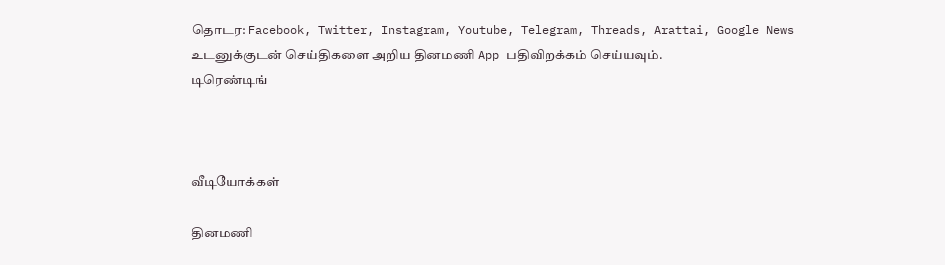தொடர: Facebook, Twitter, Instagram, Youtube, Telegram, Threads, Arattai, Google News
உடனுக்குடன் செய்திகளை அறிய தினமணி App பதிவிறக்கம் செய்யவும்.
டிரெண்டிங்



வீடியோக்கள்

தினமணி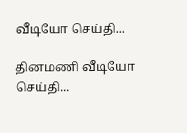வீடியோ செய்தி...

தினமணி வீடியோ செய்தி...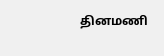தினமணி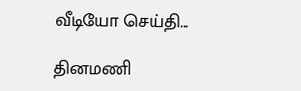வீடியோ செய்தி...

தினமணி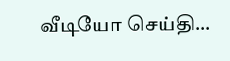வீடியோ செய்தி...